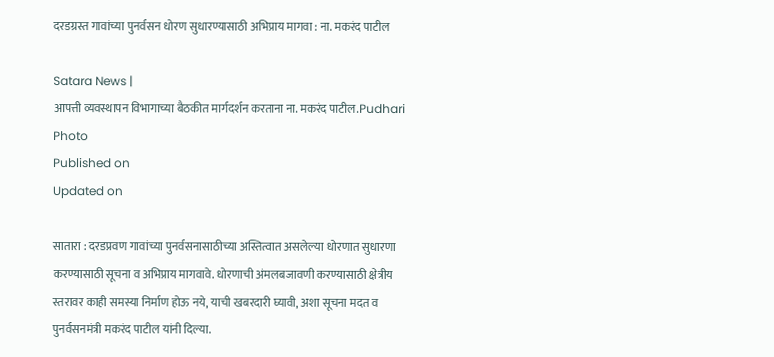दरडग्रस्त गावांच्या पुनर्वसन धोरण सुधारण्यासाठी अभिप्राय मागवा : ना. मकरंद पाटील

Satara News |
आपत्ती व्यवस्थापन विभागाच्या बैठकीत मार्गदर्शन करताना ना. मकरंद पाटील.Pudhari Photo
Published on
Updated on

सातारा : दरडप्रवण गावांच्या पुनर्वसनासाठीच्या अस्तित्वात असलेल्या धोरणात सुधारणा करण्यासाठी सूचना व अभिप्राय मागवावे. धोरणाची अंमलबजावणी करण्यासाठी क्षेत्रीय स्तरावर काही समस्या निर्माण होऊ नये, याची खबरदारी घ्यावी, अशा सूचना मदत व पुनर्वसनमंत्री मकरंद पाटील यांनी दिल्या.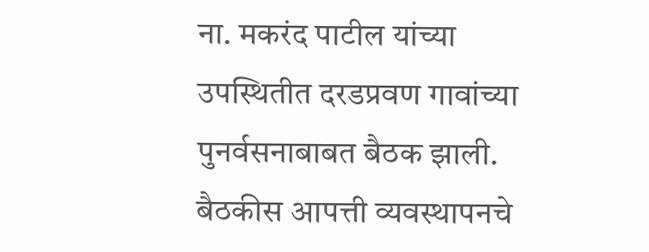ना. मकरंद पाटील यांच्या उपस्थितीत दरडप्रवण गावांच्या पुनर्वसनाबाबत बैठक झाली. बैठकीस आपत्ती व्यवस्थापनचे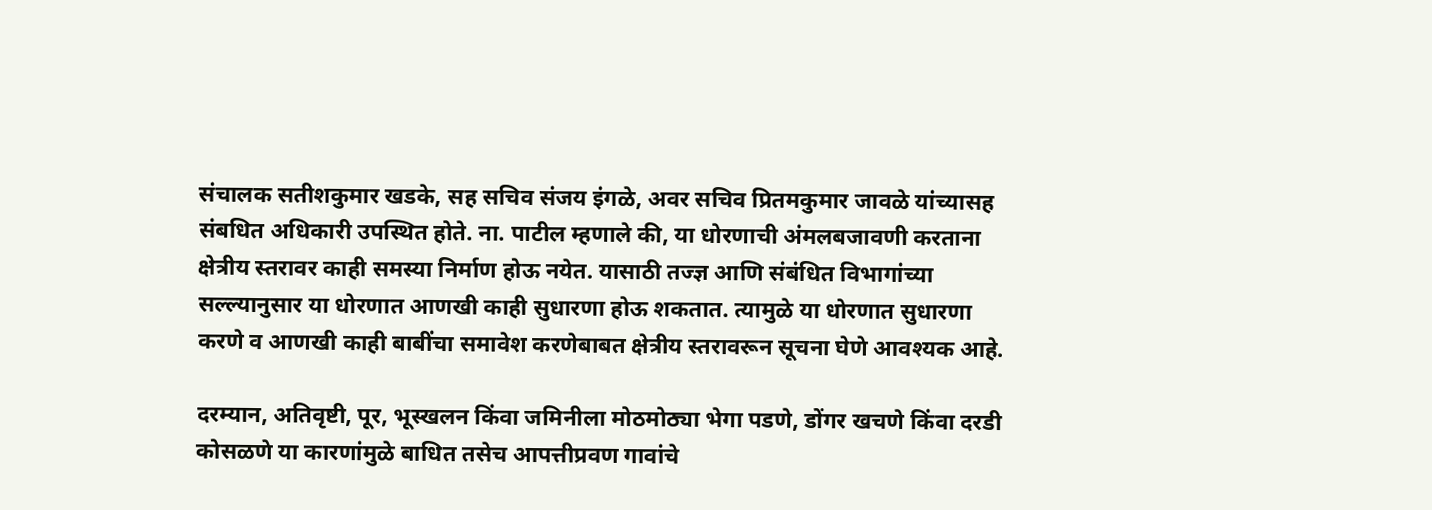संचालक सतीशकुमार खडके, सह सचिव संजय इंगळे, अवर सचिव प्रितमकुमार जावळे यांच्यासह संबधित अधिकारी उपस्थित होते. ना. पाटील म्हणाले की, या धोरणाची अंमलबजावणी करताना क्षेत्रीय स्तरावर काही समस्या निर्माण होऊ नयेत. यासाठी तज्ज्ञ आणि संबंधित विभागांच्या सल्ल्यानुसार या धोरणात आणखी काही सुधारणा होऊ शकतात. त्यामुळे या धोरणात सुधारणा करणे व आणखी काही बाबींचा समावेश करणेबाबत क्षेत्रीय स्तरावरून सूचना घेणे आवश्यक आहे.

दरम्यान, अतिवृष्टी, पूर, भूस्खलन किंवा जमिनीला मोठमोठ्या भेगा पडणे, डोंगर खचणे किंवा दरडी कोसळणे या कारणांमुळे बाधित तसेच आपत्तीप्रवण गावांचे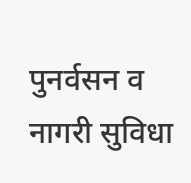पुनर्वसन व नागरी सुविधा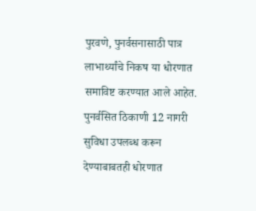पुरवणे, पुनर्वसनासाठी पात्र लाभार्थ्यांचे निकष या धोरणात समाविष्ट करण्यात आले आहेत. पुनर्वसित ठिकाणी 12 नागरी सुविधा उपलब्ध करून देण्याबाबतही धोरणात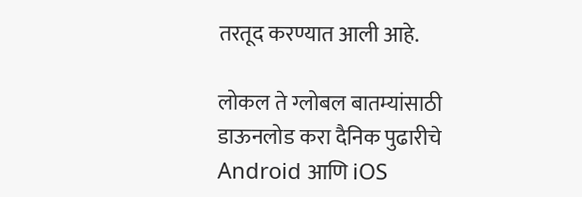तरतूद करण्यात आली आहे.

लोकल ते ग्लोबल बातम्यांसाठी डाऊनलोड करा दैनिक पुढारीचे Android आणि iOS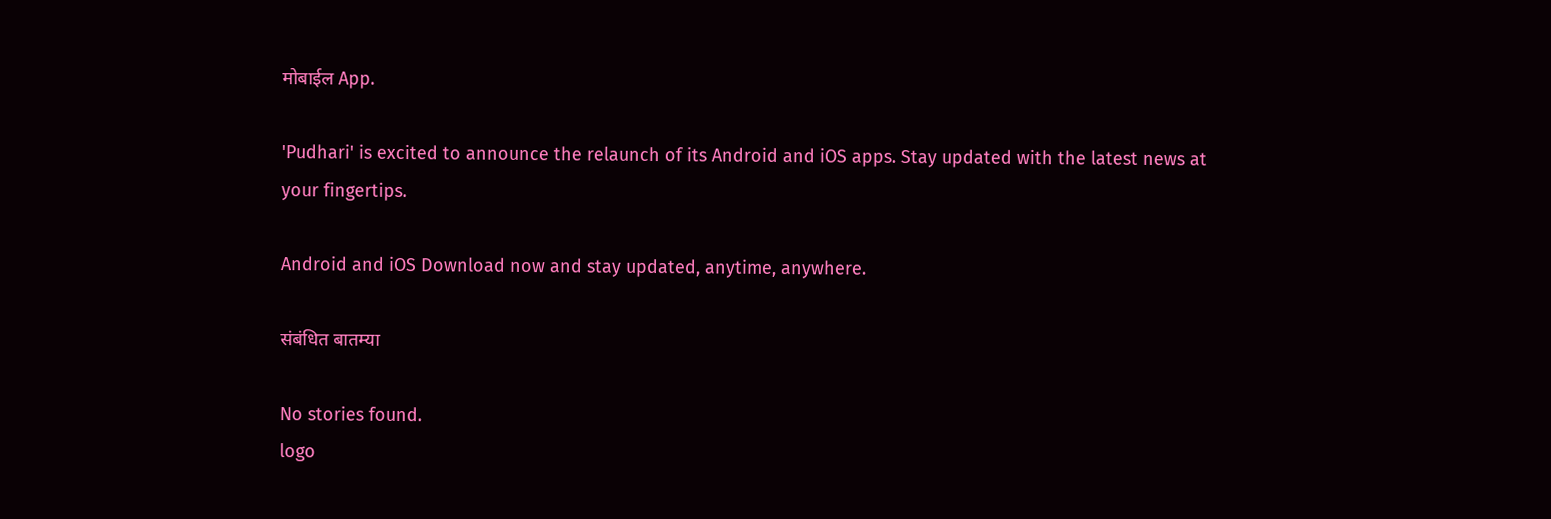मोबाईल App.

'Pudhari' is excited to announce the relaunch of its Android and iOS apps. Stay updated with the latest news at your fingertips.

Android and iOS Download now and stay updated, anytime, anywhere.

संबंधित बातम्या

No stories found.
logo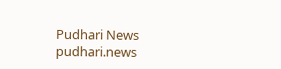Pudhari News
pudhari.news